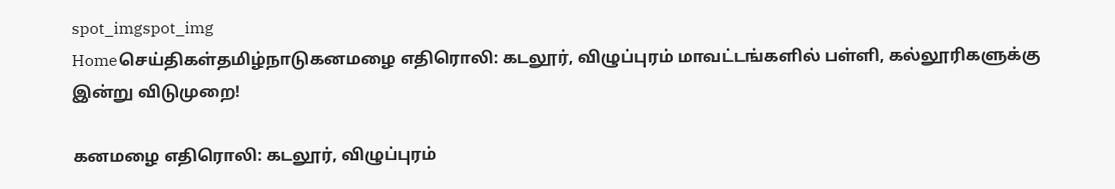spot_imgspot_img
Homeசெய்திகள்தமிழ்நாடுகனமழை எதிரொலி: கடலூர், விழுப்புரம் மாவட்டங்களில் பள்ளி, கல்லூரிகளுக்கு இன்று விடுமுறை!

கனமழை எதிரொலி: கடலூர், விழுப்புரம்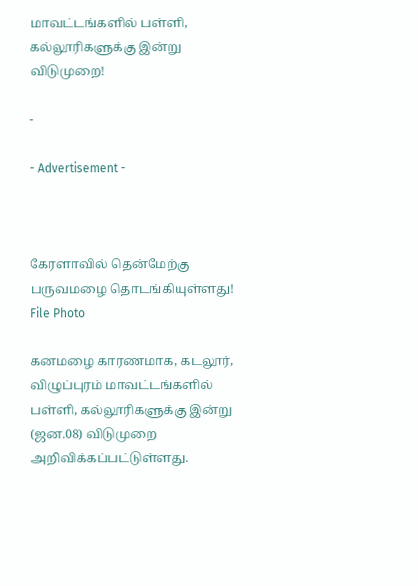மாவட்டங்களில் பள்ளி, கல்லூரிகளுக்கு இன்று விடுமுறை!

-

- Advertisement -



கேரளாவில் தென்மேற்கு பருவமழை தொடங்கியுள்ளது!
File Photo

கனமழை காரணமாக, கடலூர், விழுப்புரம் மாவட்டங்களில் பள்ளி, கல்லூரிகளுக்கு இன்று (ஜன.08) விடுமுறை அறிவிக்கப்பட்டுள்ளது.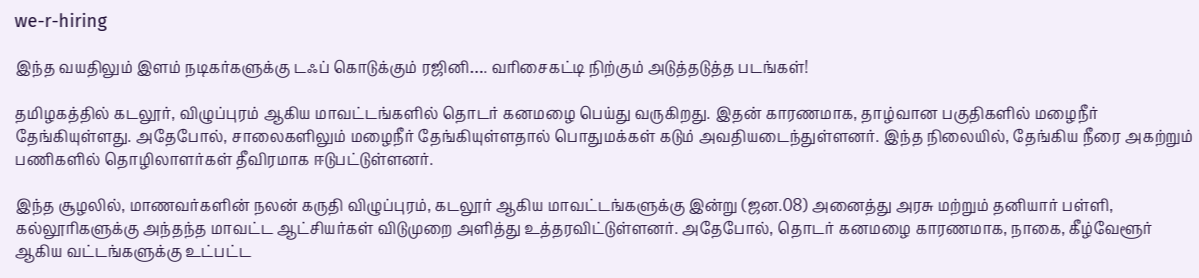we-r-hiring

இந்த வயதிலும் இளம் நடிகர்களுக்கு டஃப் கொடுக்கும் ரஜினி…. வரிசைகட்டி நிற்கும் அடுத்தடுத்த படங்கள்!

தமிழகத்தில் கடலூர், விழுப்புரம் ஆகிய மாவட்டங்களில் தொடர் கனமழை பெய்து வருகிறது. இதன் காரணமாக, தாழ்வான பகுதிகளில் மழைநீர் தேங்கியுள்ளது. அதேபோல், சாலைகளிலும் மழைநீர் தேங்கியுள்ளதால் பொதுமக்கள் கடும் அவதியடைந்துள்ளனர். இந்த நிலையில், தேங்கிய நீரை அகற்றும் பணிகளில் தொழிலாளர்கள் தீவிரமாக ஈடுபட்டுள்ளனர்.

இந்த சூழலில், மாணவர்களின் நலன் கருதி விழுப்புரம், கடலூர் ஆகிய மாவட்டங்களுக்கு இன்று (ஜன.08) அனைத்து அரசு மற்றும் தனியார் பள்ளி, கல்லூரிகளுக்கு அந்தந்த மாவட்ட ஆட்சியர்கள் விடுமுறை அளித்து உத்தரவிட்டுள்ளனர். அதேபோல், தொடர் கனமழை காரணமாக, நாகை, கீழ்வேளூர் ஆகிய வட்டங்களுக்கு உட்பட்ட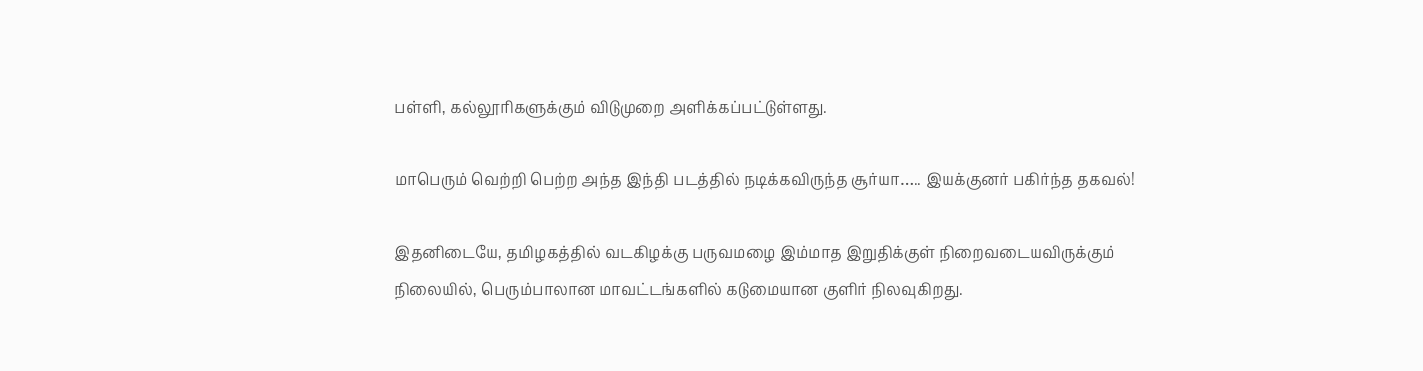பள்ளி, கல்லூரிகளுக்கும் விடுமுறை அளிக்கப்பட்டுள்ளது.

மாபெரும் வெற்றி பெற்ற அந்த இந்தி படத்தில் நடிக்கவிருந்த சூர்யா….. இயக்குனர் பகிர்ந்த தகவல்!

இதனிடையே, தமிழகத்தில் வடகிழக்கு பருவமழை இம்மாத இறுதிக்குள் நிறைவடையவிருக்கும் நிலையில், பெரும்பாலான மாவட்டங்களில் கடுமையான குளிர் நிலவுகிறது.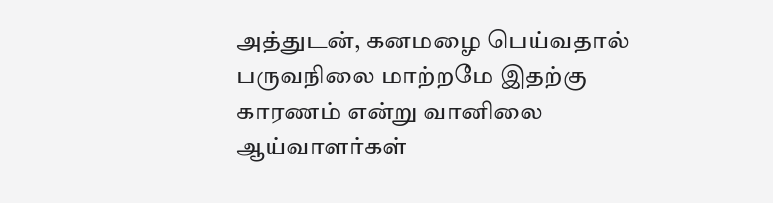அத்துடன், கனமழை பெய்வதால் பருவநிலை மாற்றமே இதற்கு காரணம் என்று வானிலை ஆய்வாளர்கள்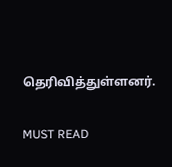தெரிவித்துள்ளனர்.

MUST READ